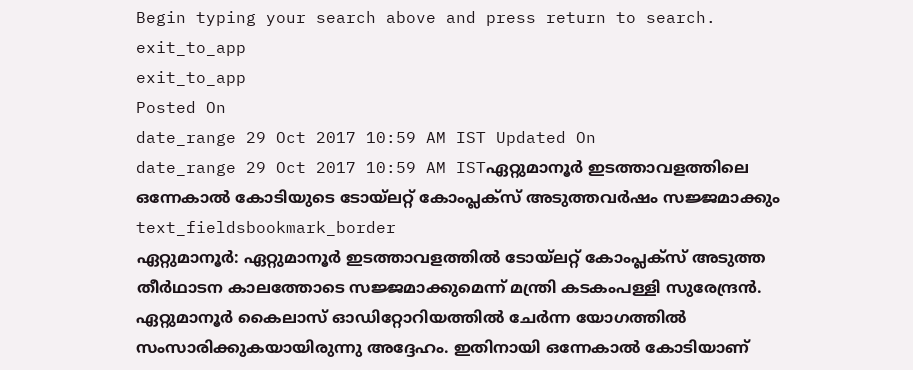Begin typing your search above and press return to search.
exit_to_app
exit_to_app
Posted On
date_range 29 Oct 2017 10:59 AM IST Updated On
date_range 29 Oct 2017 10:59 AM ISTഏറ്റുമാനൂർ ഇടത്താവളത്തിലെ ഒന്നേകാൽ കോടിയുടെ ടോയ്ലറ്റ് കോംപ്ലക്സ് അടുത്തവർഷം സജ്ജമാക്കും
text_fieldsbookmark_border
ഏറ്റുമാനൂർ: ഏറ്റുമാനൂർ ഇടത്താവളത്തിൽ ടോയ്ലറ്റ് കോംപ്ലക്സ് അടുത്ത തീർഥാടന കാലത്തോടെ സജ്ജമാക്കുമെന്ന് മന്ത്രി കടകംപള്ളി സുരേന്ദ്രൻ. ഏറ്റുമാനൂർ കൈലാസ് ഓഡിറ്റോറിയത്തിൽ ചേർന്ന യോഗത്തിൽ സംസാരിക്കുകയായിരുന്നു അദ്ദേഹം. ഇതിനായി ഒന്നേകാൽ കോടിയാണ്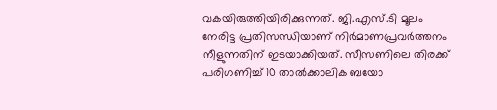വകയിരുത്തിയിരിക്കുന്നത്. ജി.എസ്.ടി മൂലം നേരിട്ട പ്രതിസന്ധിയാണ് നിർമാണപ്രവർത്തനം നീളുന്നതിന് ഇടയാക്കിയത്. സീസണിലെ തിരക്ക് പരിഗണിച്ച് 10 താൽക്കാലിക ബയോ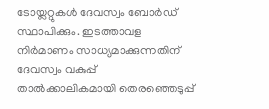ടോയ്ലറ്റുകൾ ദേവസ്വം ബോർഡ് സ്ഥാപിക്കും. ഇടത്താവള നിർമാണം സാധ്യമാക്കുന്നതിന് ദേവസ്വം വകുപ്പ് താൽക്കാലികമായി തെരഞ്ഞെടുപ്പ്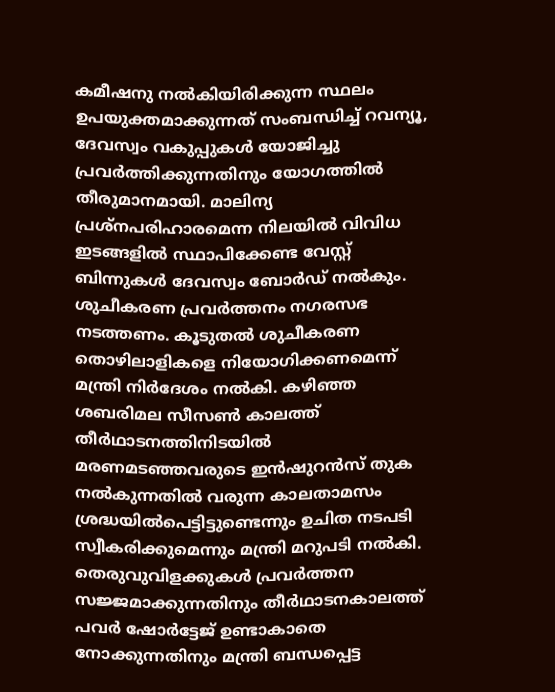കമീഷനു നൽകിയിരിക്കുന്ന സ്ഥലം ഉപയുക്തമാക്കുന്നത് സംബന്ധിച്ച് റവന്യൂ, ദേവസ്വം വകുപ്പുകൾ യോജിച്ചു പ്രവർത്തിക്കുന്നതിനും യോഗത്തിൽ തീരുമാനമായി. മാലിന്യ പ്രശ്നപരിഹാരമെന്ന നിലയിൽ വിവിധ ഇടങ്ങളിൽ സ്ഥാപിക്കേണ്ട വേസ്റ്റ് ബിന്നുകൾ ദേവസ്വം ബോർഡ് നൽകും. ശുചീകരണ പ്രവർത്തനം നഗരസഭ നടത്തണം. കൂടുതൽ ശുചീകരണ തൊഴിലാളികളെ നിയോഗിക്കണമെന്ന് മന്ത്രി നിർദേശം നൽകി. കഴിഞ്ഞ ശബരിമല സീസൺ കാലത്ത് തീർഥാടനത്തിനിടയിൽ മരണമടഞ്ഞവരുടെ ഇൻഷുറൻസ് തുക നൽകുന്നതിൽ വരുന്ന കാലതാമസം ശ്രദ്ധയിൽപെട്ടിട്ടുണ്ടെന്നും ഉചിത നടപടി സ്വീകരിക്കുമെന്നും മന്ത്രി മറുപടി നൽകി. തെരുവുവിളക്കുകൾ പ്രവർത്തന സജ്ജമാക്കുന്നതിനും തീർഥാടനകാലത്ത് പവർ ഷോർട്ടേജ് ഉണ്ടാകാതെ നോക്കുന്നതിനും മന്ത്രി ബന്ധപ്പെട്ട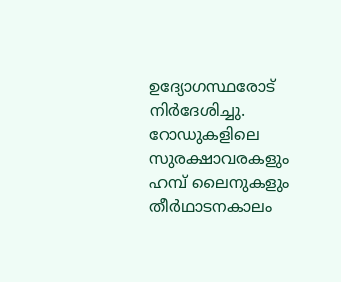ഉദ്യോഗസ്ഥരോട് നിർദേശിച്ചു. റോഡുകളിലെ സുരക്ഷാവരകളും ഹമ്പ് ലൈനുകളും തീർഥാടനകാലം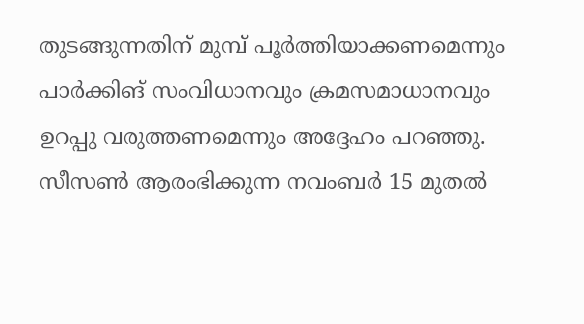തുടങ്ങുന്നതിന് മുമ്പ് പൂർത്തിയാക്കണമെന്നും പാർക്കിങ് സംവിധാനവും ക്രമസമാധാനവും ഉറപ്പു വരുത്തണമെന്നും അദ്ദേഹം പറഞ്ഞു. സീസൺ ആരംഭിക്കുന്ന നവംബർ 15 മുതൽ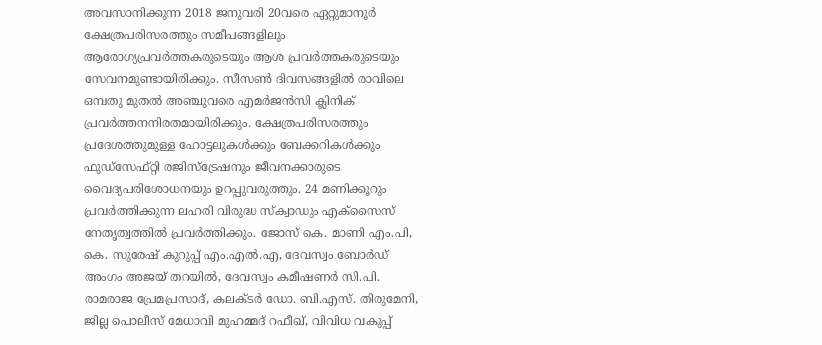അവസാനിക്കുന്ന 2018 ജനുവരി 20വരെ ഏറ്റുമാനൂർ ക്ഷേത്രപരിസരത്തും സമീപങ്ങളിലും ആരോഗ്യപ്രവർത്തകരുടെയും ആശ പ്രവർത്തകരുടെയും സേവനമുണ്ടായിരിക്കും. സീസൺ ദിവസങ്ങളിൽ രാവിലെ ഒമ്പതു മുതൽ അഞ്ചുവരെ എമർജൻസി ക്ലിനിക് പ്രവർത്തനനിരതമായിരിക്കും. ക്ഷേത്രപരിസരത്തും പ്രദേശത്തുമുള്ള ഹോട്ടലുകൾക്കും ബേക്കറികൾക്കും ഫുഡ്സേഫ്റ്റി രജിസ്ട്രേഷനും ജീവനക്കാരുടെ വൈദ്യപരിശോധനയും ഉറപ്പുവരുത്തും. 24 മണിക്കൂറും പ്രവർത്തിക്കുന്ന ലഹരി വിരുദ്ധ സ്ക്വാഡും എക്സൈസ് നേതൃത്വത്തിൽ പ്രവർത്തിക്കും. ജോസ് കെ. മാണി എം.പി, കെ. സുരേഷ് കുറുപ്പ് എം.എൽ.എ, ദേവസ്വം ബോർഡ് അംഗം അജയ് തറയിൽ, ദേവസ്വം കമീഷണർ സി.പി. രാമരാജ പ്രേമപ്രസാദ്, കലക്ടർ ഡോ. ബി.എസ്. തിരുമേനി, ജില്ല പൊലീസ് മേധാവി മുഹമ്മദ് റഫീഖ്, വിവിധ വകുപ്പ്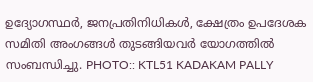ഉദ്യോഗസ്ഥർ, ജനപ്രതിനിധികൾ, ക്ഷേത്രം ഉപദേശക സമിതി അംഗങ്ങൾ തുടങ്ങിയവർ യോഗത്തിൽ സംബന്ധിച്ചു. PHOTO:: KTL51 KADAKAM PALLY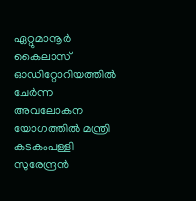ഏറ്റുമാനൂർ കൈലാസ് ഓഡിറ്റോറിയത്തിൽ ചേർന്ന അവലോകന യോഗത്തിൽ മന്ത്രി കടകംപള്ളി സുരേന്ദ്രൻ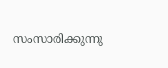സംസാരിക്കുന്നു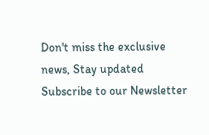Don't miss the exclusive news, Stay updated
Subscribe to our Newsletter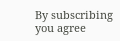By subscribing you agree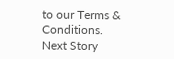to our Terms & Conditions.
Next Story